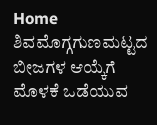Home ಶಿವಮೊಗ್ಗಗುಣಮಟ್ಟದ ಬೀಜಗಳ ಆಯ್ಕೆಗೆ ಮೊಳಕೆ ಒಡೆಯುವ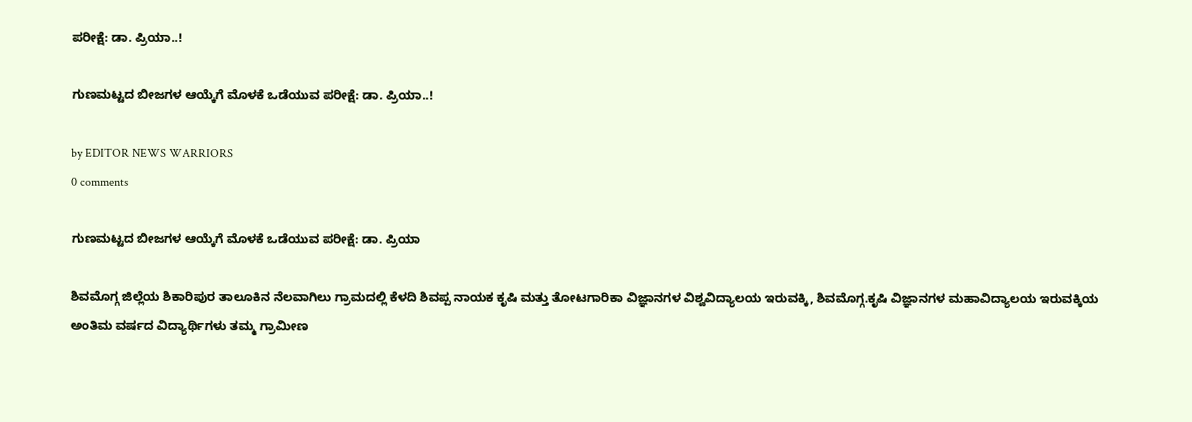ಪರೀಕ್ಷೆ: ಡಾ. ಪ್ರಿಯಾ..!

ಗುಣಮಟ್ಟದ ಬೀಜಗಳ ಆಯ್ಕೆಗೆ ಮೊಳಕೆ ಒಡೆಯುವ ಪರೀಕ್ಷೆ: ಡಾ. ಪ್ರಿಯಾ..!

by EDITOR NEWS WARRIORS
0 comments

ಗುಣಮಟ್ಟದ ಬೀಜಗಳ ಆಯ್ಕೆಗೆ ಮೊಳಕೆ ಒಡೆಯುವ ಪರೀಕ್ಷೆ: ಡಾ. ಪ್ರಿಯಾ

ಶಿವಮೊಗ್ಗ ಜಿಲ್ಲೆಯ ಶಿಕಾರಿಪುರ ತಾಲೂಕಿನ ನೆಲವಾಗಿಲು ಗ್ರಾಮದಲ್ಲಿ ಕೆಳದಿ ಶಿವಪ್ಪ ನಾಯಕ ಕೃಷಿ ಮತ್ತು ತೋಟಗಾರಿಕಾ ವಿಜ್ಞಾನಗಳ ವಿಶ್ವವಿದ್ಯಾಲಯ ಇರುವಕ್ಕಿ, ಶಿವಮೊಗ್ಗ.ಕೃಷಿ ವಿಜ್ಞಾನಗಳ ಮಹಾವಿದ್ಯಾಲಯ ಇರುವಕ್ಕಿಯ ಅಂತಿಮ ವರ್ಷದ ವಿದ್ಯಾರ್ಥಿಗಳು ತಮ್ಮ ಗ್ರಾಮೀಣ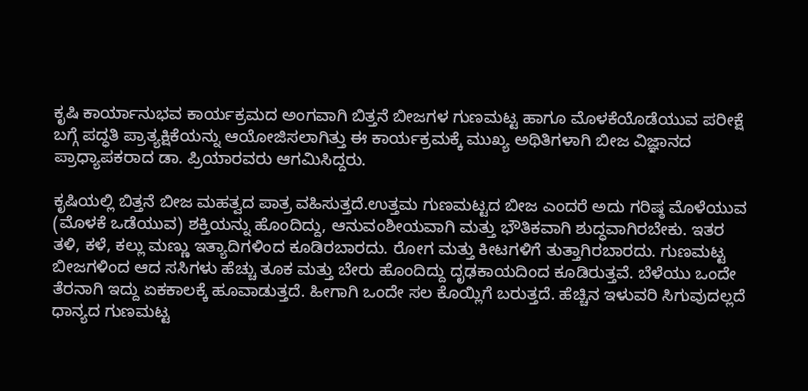ಕೃಷಿ ಕಾರ್ಯಾನುಭವ ಕಾರ್ಯಕ್ರಮದ ಅಂಗವಾಗಿ ಬಿತ್ತನೆ ಬೀಜಗಳ ಗುಣಮಟ್ಟ ಹಾಗೂ ಮೊಳಕೆಯೊಡೆಯುವ ಪರೀಕ್ಷೆ ಬಗ್ಗೆ ಪದ್ಧತಿ ಪ್ರಾತ್ಯಕ್ಷಿಕೆಯನ್ನು ಆಯೋಜಿಸಲಾಗಿತ್ತು ಈ ಕಾರ್ಯಕ್ರಮಕ್ಕೆ ಮುಖ್ಯ ಅಥಿತಿಗಳಾಗಿ ಬೀಜ ವಿಜ್ಞಾನದ ಪ್ರಾಧ್ಯಾಪಕರಾದ ಡಾ. ಪ್ರಿಯಾರವರು ಆಗಮಿಸಿದ್ದರು.

ಕೃಷಿಯಲ್ಲಿ ಬಿತ್ತನೆ ಬೀಜ ಮಹತ್ವದ ಪಾತ್ರ ವಹಿಸುತ್ತದೆ.ಉತ್ತಮ ಗು‌‌ಣಮಟ್ಟದ ಬೀಜ ಎಂದರೆ ಅದು ಗರಿಷ್ಠ ಮೊಳೆಯುವ (ಮೊಳಕೆ ಒಡೆಯುವ) ಶಕ್ತಿಯನ್ನು ಹೊಂದಿದ್ದು, ಆನುವಂಶೀಯವಾಗಿ ಮತ್ತು ಭೌತಿಕವಾಗಿ ಶುದ್ಧವಾಗಿರಬೇಕು. ಇತರ ತಳಿ, ಕಳೆ, ಕಲ್ಲು ಮಣ್ಣು ಇತ್ಯಾದಿಗಳಿಂದ ಕೂಡಿರಬಾರದು. ರೋಗ ಮತ್ತು ಕೀಟಗಳಿಗೆ ತುತ್ತಾಗಿರಬಾರದು. ಗುಣಮಟ್ಟ ಬೀಜಗಳಿಂದ ಆದ ಸಸಿಗಳು ಹೆಚ್ಚು ತೂಕ ಮತ್ತು ಬೇರು ಹೊಂದಿದ್ದು ದೃಢಕಾಯದಿಂದ ಕೂಡಿರುತ್ತವೆ. ಬೆಳೆಯು ಒಂದೇ ತೆರನಾಗಿ ಇದ್ದು ಏಕಕಾಲಕ್ಕೆ ಹೂವಾಡುತ್ತದೆ. ಹೀಗಾಗಿ ಒಂದೇ ಸಲ ಕೊಯ್ಲಿಗೆ ಬರುತ್ತದೆ. ಹೆಚ್ಚಿನ ಇಳುವರಿ ಸಿಗುವುದಲ್ಲದೆ ಧಾನ್ಯದ ಗುಣಮಟ್ಟ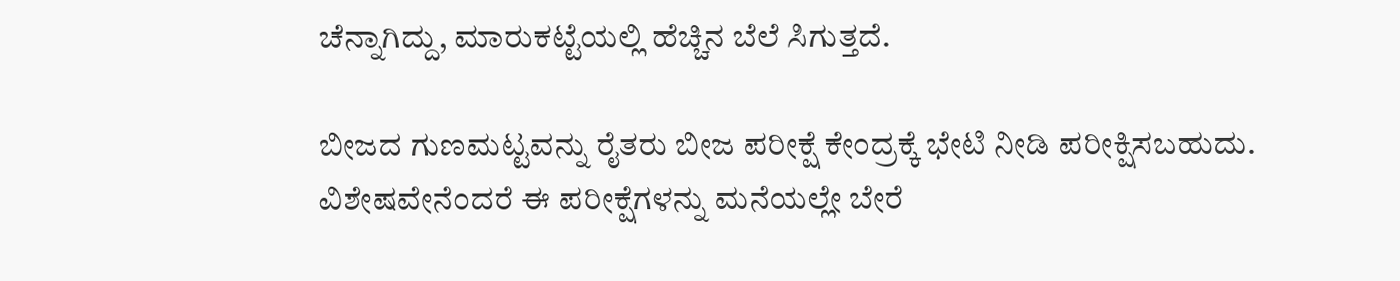ಚೆನ್ನಾಗಿದ್ದು, ಮಾರುಕಟ್ಟೆಯಲ್ಲಿ ಹೆಚ್ಚಿನ ಬೆಲೆ ಸಿಗುತ್ತದೆ.

ಬೀಜದ ಗುಣಮಟ್ಟವನ್ನು ರೈತರು ಬೀಜ ಪರೀಕ್ಷೆ ಕೇಂದ್ರಕ್ಕೆ ಭೇಟಿ ನೀಡಿ ಪರೀಕ್ಷಿಸಬಹುದು. ವಿಶೇಷವೇನೆಂದರೆ ಈ ಪರೀಕ್ಷೆಗಳನ್ನು ಮನೆಯಲ್ಲೇ ಬೇರೆ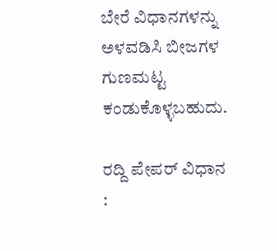ಬೇರೆ ವಿಧಾನಗಳನ್ನು ಅಳವಡಿಸಿ ಬೀಜಗಳ ಗುಣಮಟ್ಟ ಕಂಡುಕೊಳ್ಳಬಹುದು.

ರದ್ದಿ ಪೇಪರ್ ವಿಧಾನ :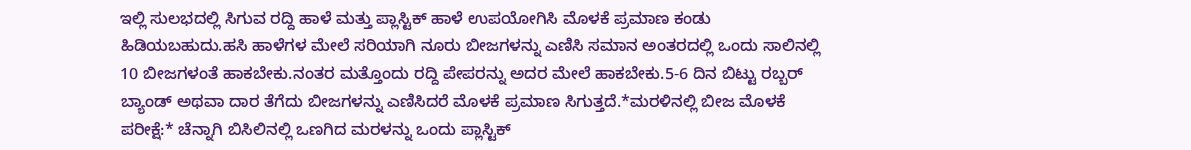ಇಲ್ಲಿ ಸುಲಭದಲ್ಲಿ ಸಿಗುವ ರದ್ದಿ ಹಾಳೆ ಮತ್ತು ಪ್ಲಾಸ್ಟಿಕ್ ಹಾಳೆ ಉಪಯೋಗಿಸಿ ಮೊಳಕೆ ಪ್ರಮಾಣ ಕಂಡು ಹಿಡಿಯಬಹುದು.ಹಸಿ ಹಾಳೆಗಳ ಮೇಲೆ ಸರಿಯಾಗಿ ನೂರು ಬೀಜಗಳನ್ನು ಎಣಿಸಿ ಸಮಾನ ಅಂತರದಲ್ಲಿ ಒಂದು ಸಾಲಿನಲ್ಲಿ 10 ಬೀಜಗಳಂತೆ ಹಾಕಬೇಕು.ನಂತರ ಮತ್ತೊಂದು ರದ್ದಿ ಪೇಪರನ್ನು ಅದರ ಮೇಲೆ ಹಾಕಬೇಕು.5-6 ದಿನ ಬಿಟ್ಟು ರಬ್ಬರ್ ಬ್ಯಾಂಡ್ ಅಥವಾ ದಾರ ತೆಗೆದು ಬೀಜಗಳನ್ನು ಎಣಿಸಿದರೆ ಮೊಳಕೆ ಪ್ರಮಾಣ ಸಿಗುತ್ತದೆ.*ಮರಳಿನಲ್ಲಿ ಬೀಜ ಮೊಳಕೆ ಪರೀಕ್ಷೆ:* ಚೆನ್ನಾಗಿ ಬಿಸಿಲಿನಲ್ಲಿ ಒಣಗಿದ ಮರಳನ್ನು ಒಂದು ಪ್ಲಾಸ್ಟಿಕ್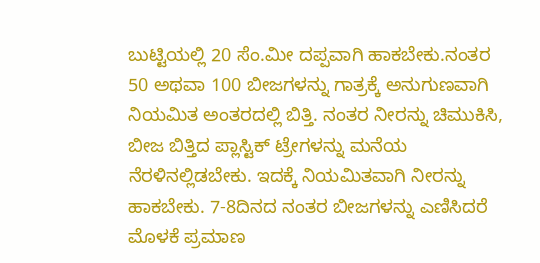ಬುಟ್ಟಿಯಲ್ಲಿ 20 ಸೆಂ.ಮೀ ದಪ್ಪವಾಗಿ ಹಾಕಬೇಕು.ನಂತರ 50 ಅಥವಾ 100 ಬೀಜಗಳನ್ನು ಗಾತ್ರಕ್ಕೆ ಅನುಗುಣವಾಗಿ ನಿಯಮಿತ ಅಂತರದಲ್ಲಿ ಬಿತ್ತಿ. ನಂತರ ನೀರನ್ನು ಚಿಮುಕಿಸಿ, ಬೀಜ ಬಿತ್ತಿದ ಪ್ಲಾಸ್ಟಿಕ್ ಟ್ರೇಗಳನ್ನು ಮನೆಯ ನೆರಳಿನಲ್ಲಿಡಬೇಕು. ಇದಕ್ಕೆ ನಿಯಮಿತವಾಗಿ ನೀರನ್ನು ಹಾಕಬೇಕು. 7-8ದಿನದ ನಂತರ ಬೀಜಗಳನ್ನು ಎಣಿಸಿದರೆ ಮೊಳಕೆ ಪ್ರಮಾಣ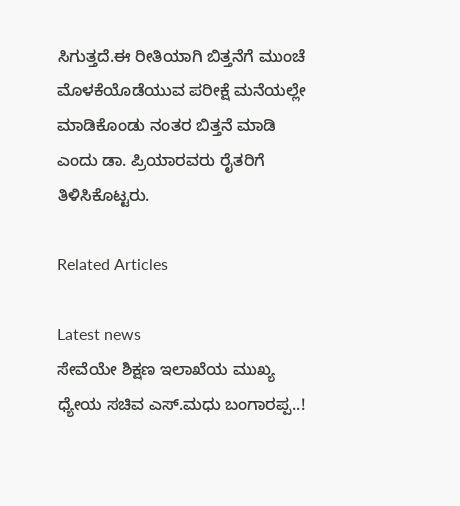ಸಿಗುತ್ತದೆ.ಈ ರೀತಿಯಾಗಿ ಬಿತ್ತನೆಗೆ ಮುಂಚೆ ಮೊಳಕೆಯೊಡೆಯುವ ಪರೀಕ್ಷೆ ಮನೆಯಲ್ಲೇ ಮಾಡಿಕೊಂಡು ನಂತರ ಬಿತ್ತನೆ ಮಾಡಿ ಎಂದು ಡಾ. ಪ್ರಿಯಾರವರು ರೈತರಿಗೆ ತಿಳಿಸಿಕೊಟ್ಟರು.

Related Articles

Latest news
ಸೇವೆಯೇ ಶಿಕ್ಷಣ ಇಲಾಖೆಯ ಮುಖ್ಯ ಧ್ಯೇಯ ಸಚಿವ ಎಸ್.ಮಧು ಬಂಗಾರಪ್ಪ..!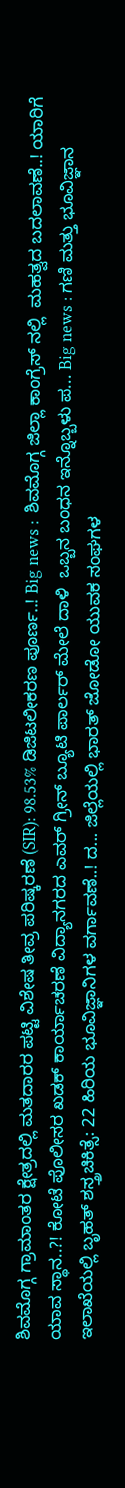ಶಿವಮೊಗ್ಗ ಗ್ರಾಮಾಂತರ ಕ್ಷೇತ್ರದಲ್ಲಿ ಮತದಾರರ ಪಟ್ಟಿ ವಿಶೇಷ ತೀವ್ರ ಪರಿಷ್ಕರಣೆ (SIR): 98.53% ಡಿಜಿಟಲೀಕರಣ ಪೂರ್ಣ..! Big news :  ಶಿವಮೊಗ್ಗ ಜಿಲ್ಲಾ ಕಾಂಗ್ರೆಸ್ ನಲ್ಲಿ  ಮಹತ್ವದ ಬದಲಾವಣೆ..! ಯಾರಿಗೆ ಯಾವ ಸ್ಥಾನ..?! ಕೋಟೆ ಪೊಲೀಸರ ಖಡಕ್ ಕಾರ್ಯಾಚರಣೆ ವಿದ್ಯಾನಗರದ ಎವರ್ ಗ್ರೀನ್ ಬ್ಯೂಟಿ ಪಾರ್ಲರ್ ಮೇಲೆ ದಾಳಿ  ಒಬ್ಬನ ಬಂಧನ ಇನ್ನೊಬ್ಬಳು ಪ... Big news : ಗಣಿ ಮತ್ತು ಭೂವಿಜ್ಞಾನ ಇಲಾಖೆಯಲ್ಲಿ ಬೃಹತ್ ಶಸ್ತ್ರಚಿಕಿತ್ಸೆ: 22 ಹಿರಿಯ ಭೂವಿಜ್ಞಾನಿಗಳ ವರ್ಗಾವಣೆ..! ದ... ಜಿಲ್ಲೆಯಲ್ಲಿ ಭಾರತ್ ಜೋಡೋ ಯುವಕ ಸಂಘಗಳ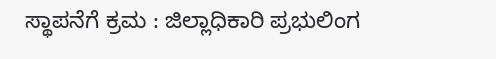ಸ್ಥಾಪನೆಗೆ ಕ್ರಮ : ಜಿಲ್ಲಾಧಿಕಾರಿ ಪ್ರಭುಲಿಂಗ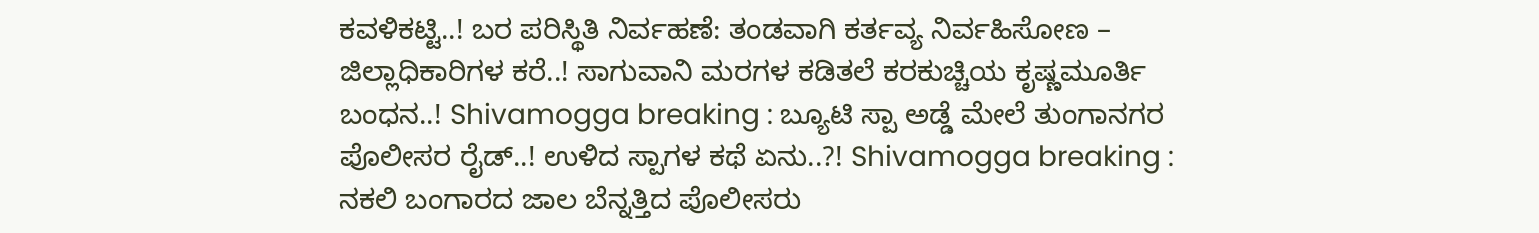ಕವಳಿಕಟ್ಟಿ..! ಬರ ಪರಿಸ್ಥಿತಿ ನಿರ್ವಹಣೆ: ತಂಡವಾಗಿ ಕರ್ತವ್ಯ ನಿರ್ವಹಿಸೋಣ – ಜಿಲ್ಲಾಧಿಕಾರಿಗಳ ಕರೆ..! ಸಾಗುವಾನಿ ಮರಗಳ ಕಡಿತಲೆ ಕರಕುಚ್ಚಿಯ ಕೃಷ್ಣಮೂರ್ತಿ ಬಂಧನ..! Shivamogga breaking : ಬ್ಯೂಟಿ ಸ್ಪಾ ಅಡ್ಡೆ ಮೇಲೆ ತುಂಗಾನಗರ ಪೊಲೀಸರ ರೈಡ್..! ಉಳಿದ ಸ್ಪಾಗಳ ಕಥೆ ಏನು..?! Shivamogga breaking : ನಕಲಿ ಬಂಗಾರದ ಜಾಲ ಬೆನ್ನತ್ತಿದ ಪೊಲೀಸರು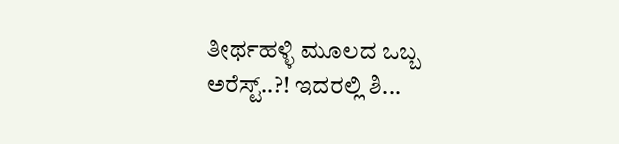ತೀರ್ಥಹಳ್ಳಿ ಮೂಲದ ಒಬ್ಬ ಅರೆಸ್ಟ್..?! ಇದರಲ್ಲಿ ಶಿ...